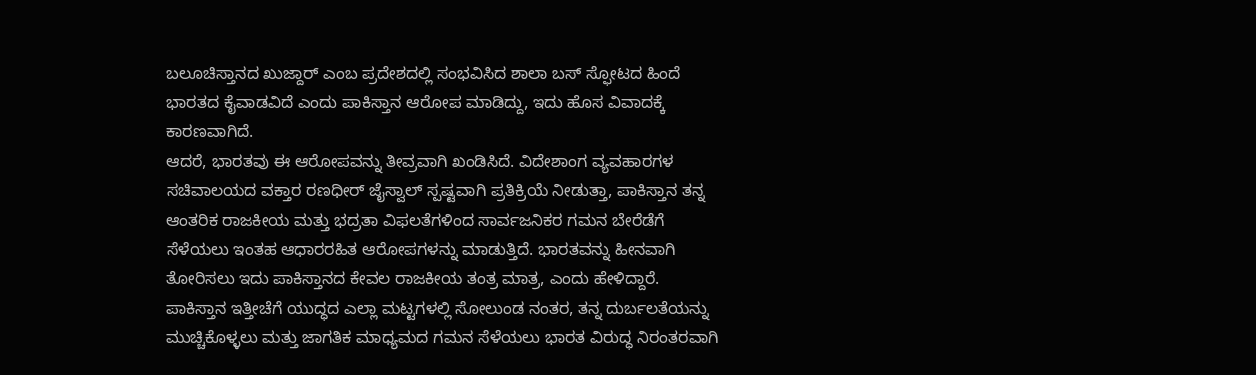ಬಲೂಚಿಸ್ತಾನದ ಖುಜ್ದಾರ್ ಎಂಬ ಪ್ರದೇಶದಲ್ಲಿ ಸಂಭವಿಸಿದ ಶಾಲಾ ಬಸ್ ಸ್ಫೋಟದ ಹಿಂದೆ ಭಾರತದ ಕೈವಾಡವಿದೆ ಎಂದು ಪಾಕಿಸ್ತಾನ ಆರೋಪ ಮಾಡಿದ್ದು, ಇದು ಹೊಸ ವಿವಾದಕ್ಕೆ ಕಾರಣವಾಗಿದೆ.
ಆದರೆ, ಭಾರತವು ಈ ಆರೋಪವನ್ನು ತೀವ್ರವಾಗಿ ಖಂಡಿಸಿದೆ. ವಿದೇಶಾಂಗ ವ್ಯವಹಾರಗಳ ಸಚಿವಾಲಯದ ವಕ್ತಾರ ರಣಧೀರ್ ಜೈಸ್ವಾಲ್ ಸ್ಪಷ್ಟವಾಗಿ ಪ್ರತಿಕ್ರಿಯೆ ನೀಡುತ್ತಾ, ಪಾಕಿಸ್ತಾನ ತನ್ನ ಆಂತರಿಕ ರಾಜಕೀಯ ಮತ್ತು ಭದ್ರತಾ ವಿಫಲತೆಗಳಿಂದ ಸಾರ್ವಜನಿಕರ ಗಮನ ಬೇರೆಡೆಗೆ ಸೆಳೆಯಲು ಇಂತಹ ಆಧಾರರಹಿತ ಆರೋಪಗಳನ್ನು ಮಾಡುತ್ತಿದೆ. ಭಾರತವನ್ನು ಹೀನವಾಗಿ ತೋರಿಸಲು ಇದು ಪಾಕಿಸ್ತಾನದ ಕೇವಲ ರಾಜಕೀಯ ತಂತ್ರ ಮಾತ್ರ, ಎಂದು ಹೇಳಿದ್ದಾರೆ.
ಪಾಕಿಸ್ತಾನ ಇತ್ತೀಚೆಗೆ ಯುದ್ಧದ ಎಲ್ಲಾ ಮಟ್ಟಗಳಲ್ಲಿ ಸೋಲುಂಡ ನಂತರ, ತನ್ನ ದುರ್ಬಲತೆಯನ್ನು ಮುಚ್ಚಿಕೊಳ್ಳಲು ಮತ್ತು ಜಾಗತಿಕ ಮಾಧ್ಯಮದ ಗಮನ ಸೆಳೆಯಲು ಭಾರತ ವಿರುದ್ಧ ನಿರಂತರವಾಗಿ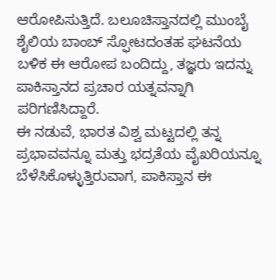ಆರೋಪಿಸುತ್ತಿದೆ. ಬಲೂಚಿಸ್ತಾನದಲ್ಲಿ ಮುಂಬೈ ಶೈಲಿಯ ಬಾಂಬ್ ಸ್ಫೋಟದಂತಹ ಘಟನೆಯ ಬಳಿಕ ಈ ಆರೋಪ ಬಂದಿದ್ದು, ತಜ್ಞರು ಇದನ್ನು ಪಾಕಿಸ್ತಾನದ ಪ್ರಚಾರ ಯತ್ನವನ್ನಾಗಿ ಪರಿಗಣಿಸಿದ್ದಾರೆ.
ಈ ನಡುವೆ, ಭಾರತ ವಿಶ್ವ ಮಟ್ಟದಲ್ಲಿ ತನ್ನ ಪ್ರಭಾವವನ್ನೂ ಮತ್ತು ಭದ್ರತೆಯ ವೈಖರಿಯನ್ನೂ ಬೆಳೆಸಿಕೊಳ್ಳುತ್ತಿರುವಾಗ, ಪಾಕಿಸ್ತಾನ ಈ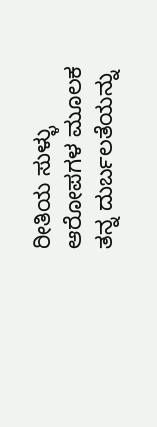ರೀತಿಯ ಸುಳ್ಳು ಆರೋಪಗಳ ಮೂಲಕ ತನ್ನ ದುರ್ಬಲತೆಯನ್ನು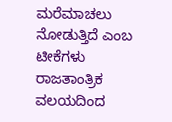ಮರೆಮಾಚಲು ನೋಡುತ್ತಿದೆ ಎಂಬ ಟೀಕೆಗಳು ರಾಜತಾಂತ್ರಿಕ ವಲಯದಿಂದ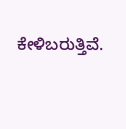ಕೇಳಿಬರುತ್ತಿವೆ.